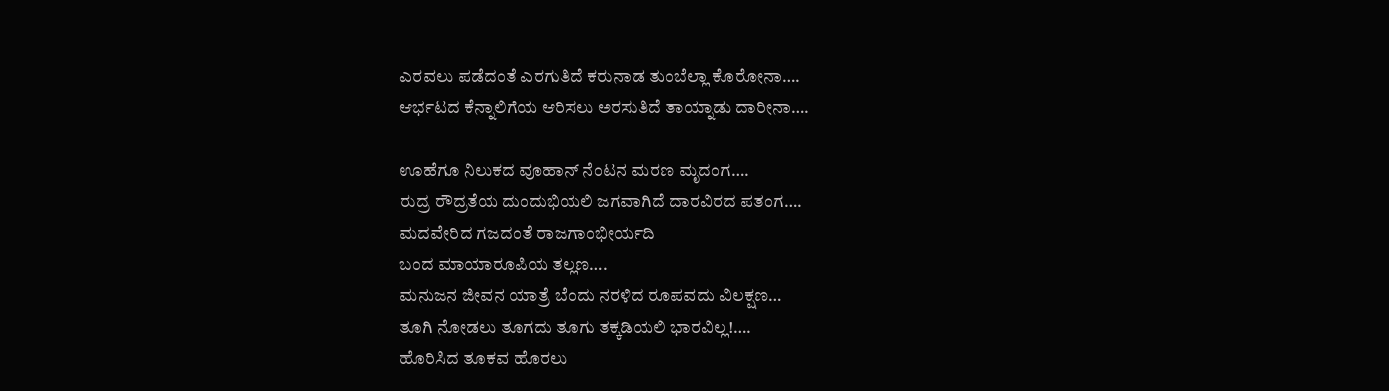ಎರವಲು ಪಡೆದಂತೆ ಎರಗುತಿದೆ ಕರುನಾಡ ತುಂಬೆಲ್ಲಾ ಕೊರೋನಾ….
ಆರ್ಭಟದ ಕೆನ್ನಾಲಿಗೆಯ ಆರಿಸಲು ಅರಸುತಿದೆ ತಾಯ್ನಾಡು ದಾರೀನಾ….

ಊಹೆಗೂ ನಿಲುಕದ ವೂಹಾನ್ ನೆಂಟನ ಮರಣ ಮೃದಂಗ….
ರುದ್ರ ರೌದ್ರತೆಯ ದುಂದುಭಿಯಲಿ ಜಗವಾಗಿದೆ ದಾರವಿರದ ಪತಂಗ….
ಮದವೇರಿದ ಗಜದಂತೆ ರಾಜಗಾಂಭೀರ್ಯದಿ
ಬಂದ ಮಾಯಾರೂಪಿಯ ತಲ್ಲಣ….
ಮನುಜನ ಜೀವನ ಯಾತ್ರೆ ಬೆಂದು ನರಳಿದ ರೂಪವದು ವಿಲಕ್ಷಣ…
ತೂಗಿ ನೋಡಲು ತೂಗದು ತೂಗು ತಕ್ಕಡಿಯಲಿ ಭಾರವಿಲ್ಲ!….
ಹೊರಿಸಿದ ತೂಕವ ಹೊರಲು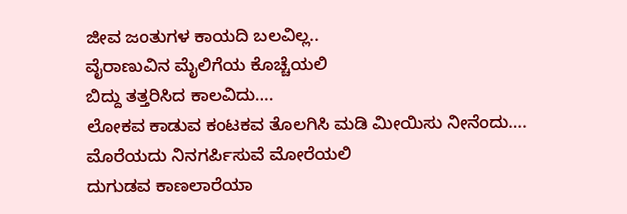ಜೀವ ಜಂತುಗಳ ಕಾಯದಿ ಬಲವಿಲ್ಲ..
ವೈರಾಣುವಿನ ಮೈಲಿಗೆಯ ಕೊಚ್ಚೆಯಲಿ
ಬಿದ್ದು ತತ್ತರಿಸಿದ ಕಾಲವಿದು….
ಲೋಕವ ಕಾಡುವ ಕಂಟಕವ ತೊಲಗಿಸಿ ಮಡಿ ಮೀಯಿಸು ನೀನೆಂದು….
ಮೊರೆಯದು ನಿನಗರ್ಪಿಸುವೆ ಮೋರೆಯಲಿ
ದುಗುಡವ ಕಾಣಲಾರೆಯಾ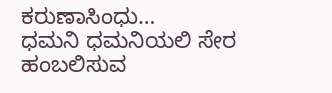ಕರುಣಾಸಿಂಧು…
ಧಮನಿ ಧಮನಿಯಲಿ ಸೇರ ಹಂಬಲಿಸುವ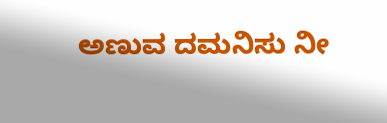ಅಣುವ ದಮನಿಸು ನೀ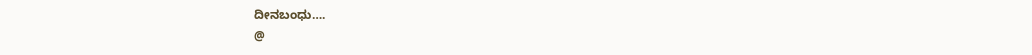ದೀನಬಂಧು….
@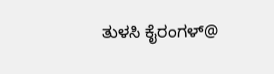ತುಳಸಿ ಕೈರಂಗಳ್@